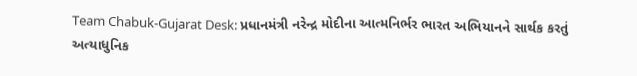Team Chabuk-Gujarat Desk: પ્રધાનમંત્રી નરેન્દ્ર મોદીના આત્મનિર્ભર ભારત અભિયાનને સાર્થક કરતું અત્યાધુનિક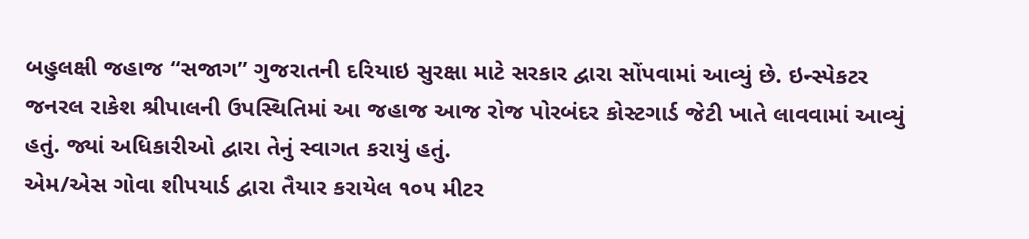બહુલક્ષી જહાજ “સજાગ” ગુજરાતની દરિયાઇ સુરક્ષા માટે સરકાર દ્વારા સોંપવામાં આવ્યું છે. ઇન્સ્પેકટર જનરલ રાકેશ શ્રીપાલની ઉપસ્થિતિમાં આ જહાજ આજ રોજ પોરબંદર કોસ્ટગાર્ડ જેટી ખાતે લાવવામાં આવ્યું હતું. જ્યાં અધિકારીઓ દ્વારા તેનું સ્વાગત કરાયું હતું.
એમ/એસ ગોવા શીપયાર્ડ દ્વારા તૈયાર કરાયેલ ૧૦૫ મીટર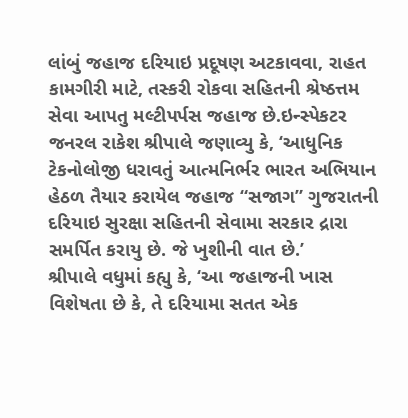લાંબું જહાજ દરિયાઇ પ્રદૂષણ અટકાવવા, રાહત કામગીરી માટે, તસ્કરી રોકવા સહિતની શ્રેષ્ઠત્તમ સેવા આપતુ મલ્ટીપર્પસ જહાજ છે.ઇન્સ્પેકટર જનરલ રાકેશ શ્રીપાલે જણાવ્યુ કે, ‘આધુનિક ટેકનોલોજી ધરાવતું આત્મનિર્ભર ભારત અભિયાન હેઠળ તૈયાર કરાયેલ જહાજ “સજાગ” ગુજરાતની દરિયાઇ સુરક્ષા સહિતની સેવામા સરકાર દ્રારા સમર્પિત કરાયુ છે. જે ખુશીની વાત છે.’
શ્રીપાલે વધુમાં કહ્યુ કે, ‘આ જહાજની ખાસ વિશેષતા છે કે, તે દરિયામા સતત એક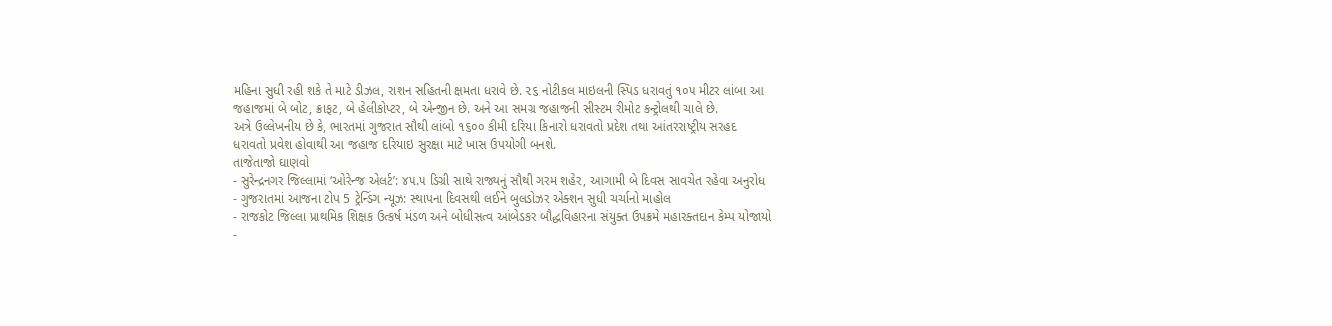મહિના સુધી રહી શકે તે માટે ડીઝલ, રાશન સહિતની ક્ષમતા ધરાવે છે. ૨૬ નોટીકલ માઇલની સ્પિડ ધરાવતું ૧૦૫ મીટર લાંબા આ જહાજમાં બે બોટ, ક્રાફટ, બે હેલીકોપ્ટર, બે એન્જીન છે. અને આ સમગ્ર જહાજની સીસ્ટમ રીમોટ કન્ટ્રોલથી ચાલે છે.
અત્રે ઉલ્લેખનીય છે કે, ભારતમાં ગુજરાત સૌથી લાંબો ૧૬૦૦ કીમી દરિયા કિનારો ધરાવતો પ્રદેશ તથા આંતરરાષ્ટ્રીય સરહદ ધરાવતો પ્રવેશ હોવાથી આ જહાજ દરિયાઇ સુરક્ષા માટે ખાસ ઉપયોગી બનશે.
તાજેતાજો ઘાણવો
- સુરેન્દ્રનગર જિલ્લામાં ‘ઓરેન્જ એલર્ટ’: ૪૫.૫ ડિગ્રી સાથે રાજ્યનું સૌથી ગરમ શહેર, આગામી બે દિવસ સાવચેત રહેવા અનુરોધ
- ગુજરાતમાં આજના ટોપ 5 ટ્રેન્ડિંગ ન્યૂઝ: સ્થાપના દિવસથી લઈને બુલડોઝર એક્શન સુધી ચર્ચાનો માહોલ
- રાજકોટ જિલ્લા પ્રાથમિક શિક્ષક ઉત્કર્ષ મંડળ અને બોધીસત્વ આંબેડકર બૌદ્ધવિહારના સંયુક્ત ઉપક્રમે મહારક્તદાન કેમ્પ યોજાયો
-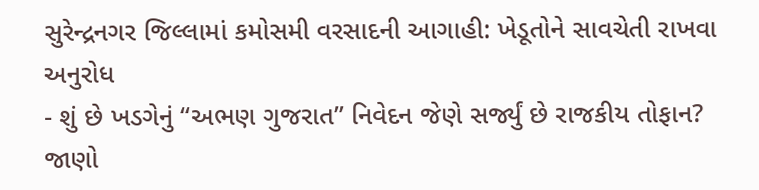સુરેન્દ્રનગર જિલ્લામાં કમોસમી વરસાદની આગાહી: ખેડૂતોને સાવચેતી રાખવા અનુરોધ
- શું છે ખડગેનું “અભણ ગુજરાત” નિવેદન જેણે સર્જ્યું છે રાજકીય તોફાન? જાણો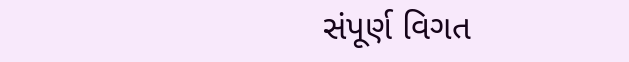સંપૂર્ણ વિગત